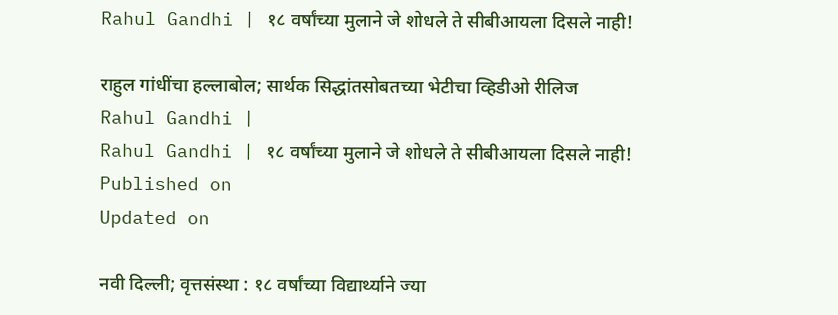Rahul Gandhi | १८ वर्षांच्या मुलाने जे शोधले ते सीबीआयला दिसले नाही!

राहुल गांधींचा हल्लाबोल; सार्थक सिद्धांतसोबतच्या भेटीचा व्हिडीओ रीलिज
Rahul Gandhi |
Rahul Gandhi | १८ वर्षांच्या मुलाने जे शोधले ते सीबीआयला दिसले नाही!
Published on
Updated on

नवी दिल्ली; वृत्तसंस्था : १८ वर्षांच्या विद्यार्थ्याने ज्या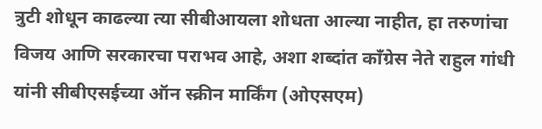त्रुटी शोधून काढल्या त्या सीबीआयला शोधता आल्या नाहीत, हा तरुणांचा विजय आणि सरकारचा पराभव आहे, अशा शब्दांत काँग्रेस नेते राहुल गांधी यांनी सीबीएसईच्या ऑन स्क्रीन मार्किंग (ओएसएम)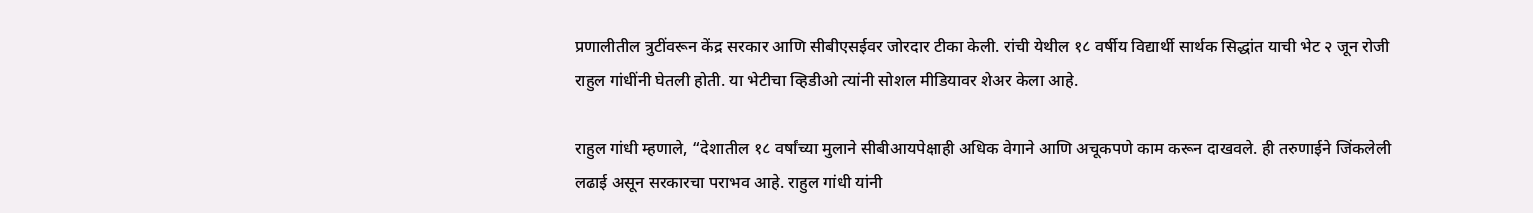प्रणालीतील त्रुटींवरून केंद्र सरकार आणि सीबीएसईवर जोरदार टीका केली. रांची येथील १८ वर्षीय विद्यार्थी सार्थक सिद्धांत याची भेट २ जून रोजी राहुल गांधींनी घेतली होती. या भेटीचा व्हिडीओ त्यांनी सोशल मीडियावर शेअर केला आहे.

राहुल गांधी म्हणाले, “देशातील १८ वर्षांच्या मुलाने सीबीआयपेक्षाही अधिक वेगाने आणि अचूकपणे काम करून दाखवले. ही तरुणाईने जिंकलेली लढाई असून सरकारचा पराभव आहे. राहुल गांधी यांनी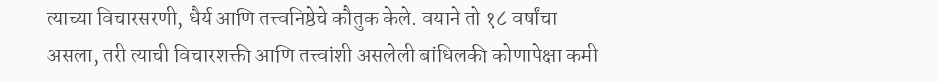त्याच्या विचारसरणी, धैर्य आणि तत्त्वनिष्ठेचे कौतुक केले. वयाने तो १८ वर्षांचा असला, तरी त्याची विचारशक्ती आणि तत्त्वांशी असलेली बांधिलकी कोणापेक्षा कमी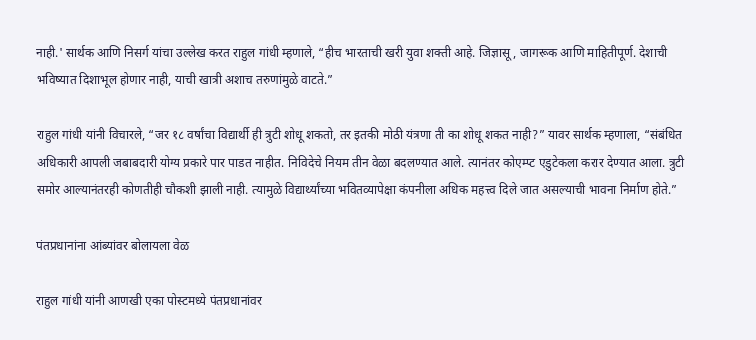नाही.' सार्थक आणि निसर्ग यांचा उल्लेख करत राहुल गांधी म्हणाले, “हीच भारताची खरी युवा शक्ती आहे. जिज्ञासू, जागरूक आणि माहितीपूर्ण. देशाची भविष्यात दिशाभूल होणार नाही, याची खात्री अशाच तरुणांमुळे वाटते.”

राहुल गांधी यांनी विचारले, “जर १८ वर्षांचा विद्यार्थी ही त्रुटी शोधू शकतो, तर इतकी मोठी यंत्रणा ती का शोधू शकत नाही?” यावर सार्थक म्हणाला, “संबंधित अधिकारी आपली जबाबदारी योग्य प्रकारे पार पाडत नाहीत. निविदेचे नियम तीन वेळा बदलण्यात आले. त्यानंतर कोएम्प्ट एडुटेकला करार देण्यात आला. त्रुटी समोर आल्यानंतरही कोणतीही चौकशी झाली नाही. त्यामुळे विद्यार्थ्यांच्या भवितव्यापेक्षा कंपनीला अधिक महत्त्व दिले जात असल्याची भावना निर्माण होते.”

पंतप्रधानांना आंब्यांवर बोलायला वेळ

राहुल गांधी यांनी आणखी एका पोस्टमध्ये पंतप्रधानांवर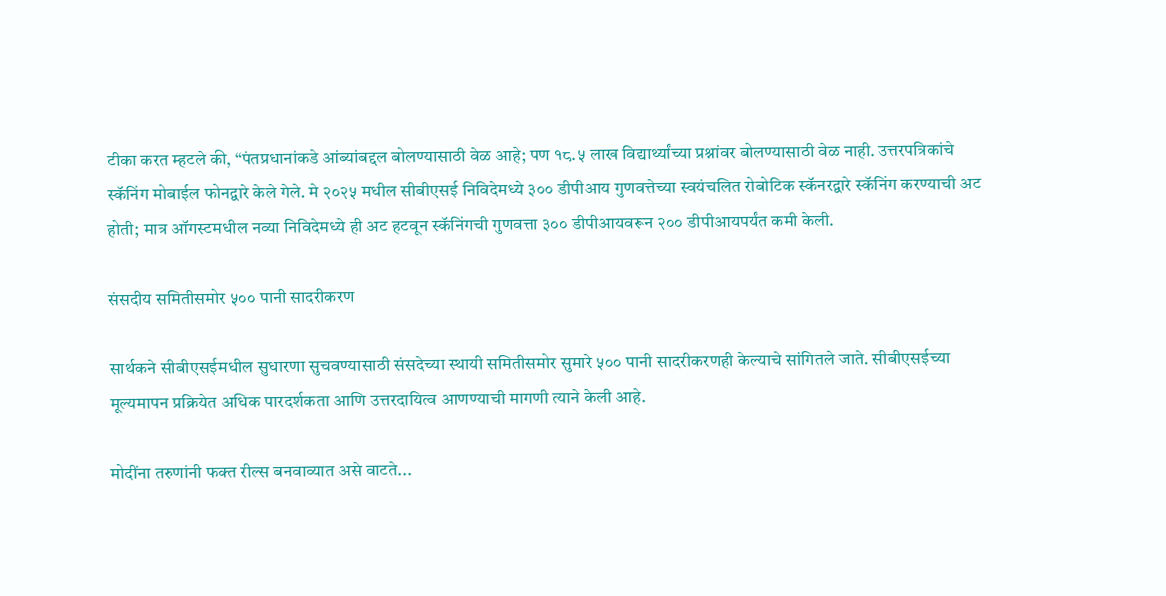टीका करत म्हटले की, “पंतप्रधानांकडे आंब्यांबद्दल बोलण्यासाठी वेळ आहे; पण १८.५ लाख विद्यार्थ्यांच्या प्रश्नांवर बोलण्यासाठी वेळ नाही. उत्तरपत्रिकांचे स्कॅनिंग मोबाईल फोनद्वारे केले गेले. मे २०२५ मधील सीबीएसई निविदेमध्ये ३०० डीपीआय गुणवत्तेच्या स्वयंचलित रोबोटिक स्कॅनरद्वारे स्कॅनिंग करण्याची अट होती; मात्र ऑगस्टमधील नव्या निविदेमध्ये ही अट हटवून स्कॅनिंगची गुणवत्ता ३०० डीपीआयवरून २०० डीपीआयपर्यंत कमी केली.

संसदीय समितीसमोर ५०० पानी सादरीकरण

सार्थकने सीबीएसईमधील सुधारणा सुचवण्यासाठी संसदेच्या स्थायी समितीसमोर सुमारे ५०० पानी सादरीकरणही केल्याचे सांगितले जाते. सीबीएसईच्या मूल्यमापन प्रक्रियेत अधिक पारदर्शकता आणि उत्तरदायित्व आणण्याची मागणी त्याने केली आहे.

मोदींना तरुणांनी फक्त रील्स बनवाव्यात असे वाटते...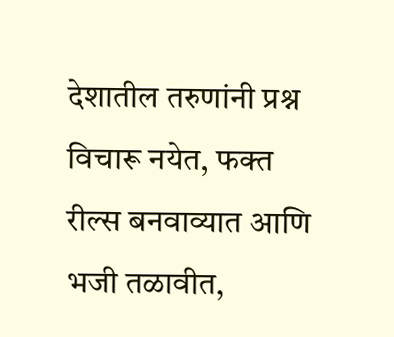देशातील तरुणांनी प्रश्न विचारू नयेत, फक्त रील्स बनवाव्यात आणि भजी तळावीत,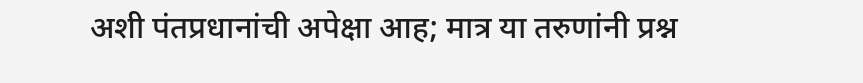अशी पंतप्रधानांची अपेक्षा आह; मात्र या तरुणांनी प्रश्न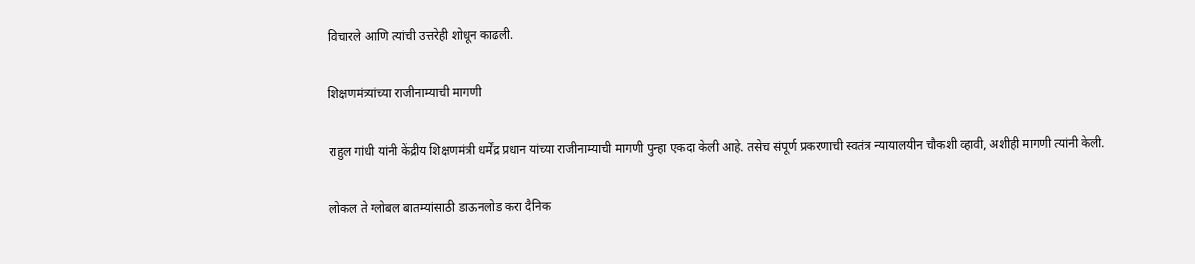विचारले आणि त्यांची उत्तरेही शोधून काढली.

शिक्षणमंत्र्यांच्या राजीनाम्याची मागणी

राहुल गांधी यांनी केंद्रीय शिक्षणमंत्री धर्मेंद्र प्रधान यांच्या राजीनाम्याची मागणी पुन्हा एकदा केली आहे. तसेच संपूर्ण प्रकरणाची स्वतंत्र न्यायालयीन चौकशी व्हावी, अशीही मागणी त्यांनी केली.

लोकल ते ग्लोबल बातम्यांसाठी डाऊनलोड करा दैनिक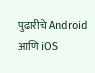पुढारीचे Android आणि iOS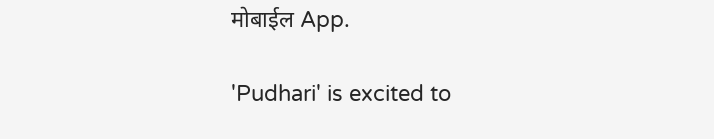मोबाईल App.

'Pudhari' is excited to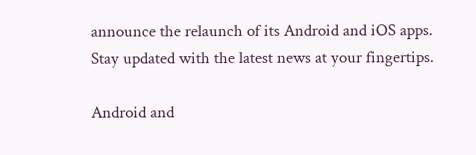announce the relaunch of its Android and iOS apps. Stay updated with the latest news at your fingertips.

Android and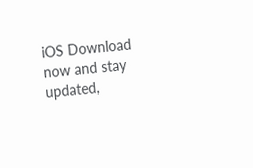iOS Download now and stay updated,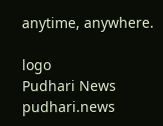anytime, anywhere.

logo
Pudhari News
pudhari.news